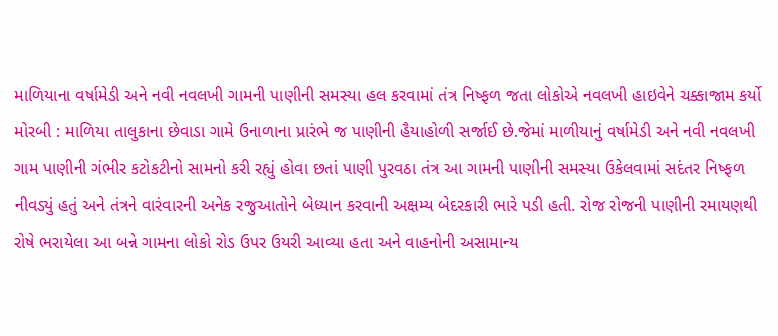માળિયાના વર્ષામેડી અને નવી નવલખી ગામની પાણીની સમસ્યા હલ કરવામાં તંત્ર નિષ્ફળ જતા લોકોએ નવલખી હાઇવેને ચક્કાજામ કર્યો
મોરબી : માળિયા તાલુકાના છેવાડા ગામે ઉનાળાના પ્રારંભે જ પાણીની હૈયાહોળી સર્જાઈ છે.જેમાં માળીયાનું વર્ષામેડી અને નવી નવલખી ગામ પાણીની ગંભીર કટોકટીનો સામનો કરી રહ્યું હોવા છતાં પાણી પુરવઠા તંત્ર આ ગામની પાણીની સમસ્યા ઉકેલવામાં સદંતર નિષ્ફળ નીવડ્યું હતું અને તંત્રને વારંવારની અનેક રજુઆતોને બેધ્યાન કરવાની અક્ષમ્ય બેદરકારી ભારે પડી હતી. રોજ રોજની પાણીની રમાયણથી રોષે ભરાયેલા આ બન્ને ગામના લોકો રોડ ઉપર ઉયરી આવ્યા હતા અને વાહનોની અસામાન્ય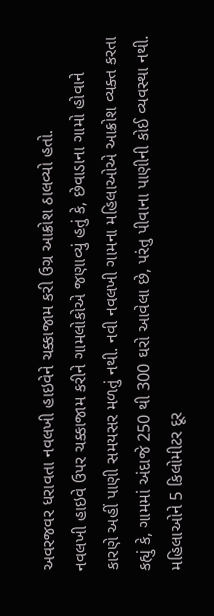અવરજવર ધરાવતા નવલખી હાઇવેને ચક્કાજામ કરી ઉગ્ર આક્રોશ ઠાલવ્યો હતો.
નવલખી હાઇવે ઉપર ચક્કાજામ કરીને ગામલોકોએ જણાવ્યું હતું કે, છેવાડાના ગામો હોવાને કારણે અહીં પાણી સમયસર મળતું નથી. નવી નવલખી ગામના મહિલાઓએ આક્રોશ વ્યક્ત કરતા કહ્યું કે, ગામમાં અંદાજે 250 થી 300 ઘરો આવેલા છે, પરંતુ પીવાના પાણીની કોઈ વ્યવસ્થા નથી. મહિલાઓને 5 કિલોમીટર દૂર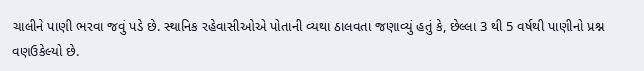ચાલીને પાણી ભરવા જવું પડે છે. સ્થાનિક રહેવાસીઓએ પોતાની વ્યથા ઠાલવતા જણાવ્યું હતું કે, છેલ્લા 3 થી 5 વર્ષથી પાણીનો પ્રશ્ન વણઉકેલ્યો છે.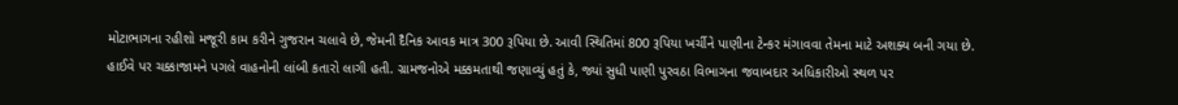મોટાભાગના રહીશો મજૂરી કામ કરીને ગુજરાન ચલાવે છે, જેમની દૈનિક આવક માત્ર 300 રૂપિયા છે. આવી સ્થિતિમાં 800 રૂપિયા ખર્ચીને પાણીના ટેન્કર મંગાવવા તેમના માટે અશક્ય બની ગયા છે.
હાઈવે પર ચક્કાજામને પગલે વાહનોની લાંબી કતારો લાગી હતી. ગ્રામજનોએ મક્કમતાથી જણાવ્યું હતું કે, જ્યાં સુધી પાણી પુરવઠા વિભાગના જવાબદાર અધિકારીઓ સ્થળ પર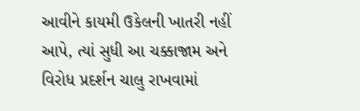આવીને કાયમી ઉકેલની ખાતરી નહીં આપે, ત્યાં સુધી આ ચક્કાજામ અને વિરોધ પ્રદર્શન ચાલુ રાખવામાં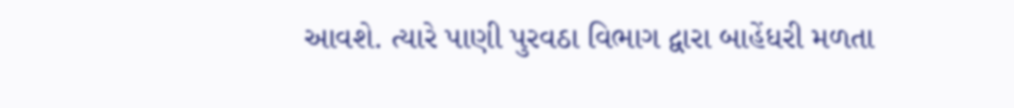આવશે. ત્યારે પાણી પુરવઠા વિભાગ દ્વારા બાહેંધરી મળતા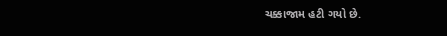ચક્કાજામ હટી ગયો છે.